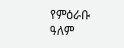የምዕራቡ ዓለም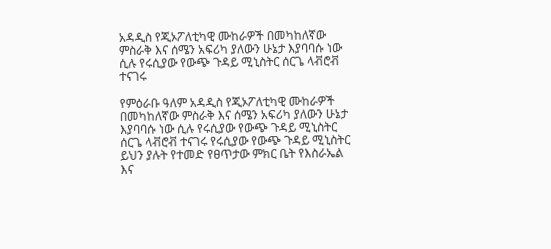አዳዲስ የጂኦፖለቲካዊ ሙከራዎች በመካከለኛው ምስራቅ እና ሰሜን አፍሪካ ያለውን ሁኔታ እያባባሱ ነው ሲሉ የሩሲያው የውጭ ጉዳይ ሚኒስትር ሰርጌ ላቭሮቭ ተናገሩ

የምዕራቡ ዓለም አዳዲስ የጂኦፖለቲካዊ ሙከራዎች በመካከለኛው ምስራቅ እና ሰሜን አፍሪካ ያለውን ሁኔታ እያባባሱ ነው ሲሉ የሩሲያው የውጭ ጉዳይ ሚኒስትር ሰርጌ ላቭሮቭ ተናገሩ የሩሲያው የውጭ ጉዳይ ሚኒስትር ይህን ያሉት የተመድ የፀጥታው ምክር ቤት የእስራኤል እና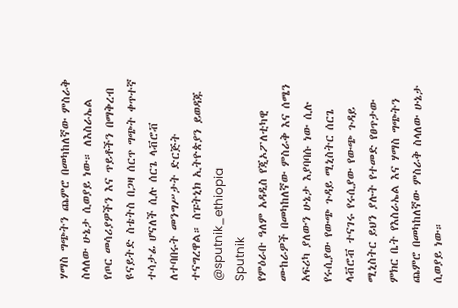ሃማስ ግጭትን ጨምሮ በመካከለኛው ምስራቅ ስላለው ሁኔታ ሲወያይ ነው። ለእስራኤል የጦር መሳሪያዎችን እና ጥይቶችን በማቅረብ ዩናይትድ ስቴትስ በጋዛ ሰርጥ ግጭት ቀጥተኛ ተሳታፊ ሆናለች ሲሉ ሰርጌ ላቭሮቭ ለተባበሩት መንግሥታት ድርጅት ተናግረዋል። ስፑትኒክ ኢትዮጵያን ይወዳጁ @sputnik_ethiopia
Sputnik
የምዕራቡ ዓለም አዳዲስ የጂኦፖለቲካዊ ሙከራዎች በመካከለኛው ምስራቅ እና ሰሜን አፍሪካ ያለውን ሁኔታ እያባባሱ ነው ሲሉ የሩሲያው የውጭ ጉዳይ ሚኒስትር ሰርጌ ላቭሮቭ ተናገሩ የሩሲያው የውጭ ጉዳይ ሚኒስትር ይህን ያሉት የተመድ የፀጥታው ምክር ቤት የእስራኤል እና ሃማስ ግጭትን ጨምሮ በመካከለኛው ምስራቅ ስላለው ሁኔታ ሲወያይ ነው።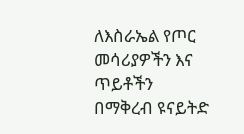ለእስራኤል የጦር መሳሪያዎችን እና ጥይቶችን በማቅረብ ዩናይትድ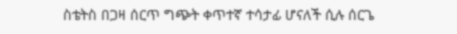ስቴትስ በጋዛ ሰርጥ ግጭት ቀጥተኛ ተሳታፊ ሆናለች ሲሉ ሰርጌ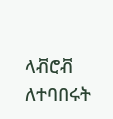ላቭሮቭ ለተባበሩት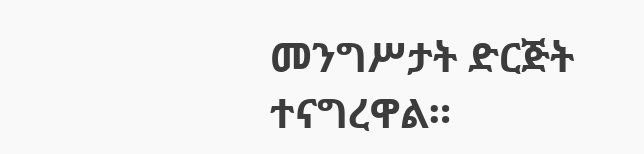መንግሥታት ድርጅት ተናግረዋል።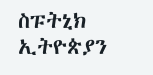ስፑትኒክ ኢትዮጵያን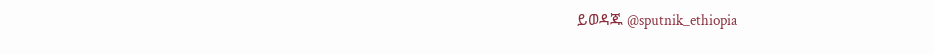ይወዳጁ @sputnik_ethiopia